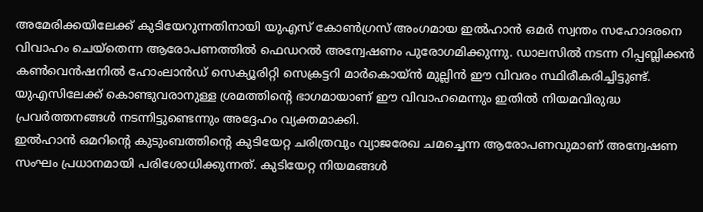അമേരിക്കയിലേക്ക് കുടിയേറുന്നതിനായി യുഎസ് കോൺഗ്രസ് അംഗമായ ഇൽഹാൻ ഒമർ സ്വന്തം സഹോദരനെ വിവാഹം ചെയ്തെന്ന ആരോപണത്തിൽ ഫെഡറൽ അന്വേഷണം പുരോഗമിക്കുന്നു. ഡാലസിൽ നടന്ന റിപ്പബ്ലിക്കൻ കൺവെൻഷനിൽ ഹോംലാൻഡ് സെക്യൂരിറ്റി സെക്രട്ടറി മാർകൊയ്ൻ മുല്ലിൻ ഈ വിവരം സ്ഥിരീകരിച്ചിട്ടുണ്ട്. യുഎസിലേക്ക് കൊണ്ടുവരാനുള്ള ശ്രമത്തിന്റെ ഭാഗമായാണ് ഈ വിവാഹമെന്നും ഇതിൽ നിയമവിരുദ്ധ പ്രവർത്തനങ്ങൾ നടന്നിട്ടുണ്ടെന്നും അദ്ദേഹം വ്യക്തമാക്കി.
ഇൽഹാൻ ഒമറിന്റെ കുടുംബത്തിന്റെ കുടിയേറ്റ ചരിത്രവും വ്യാജരേഖ ചമച്ചെന്ന ആരോപണവുമാണ് അന്വേഷണ സംഘം പ്രധാനമായി പരിശോധിക്കുന്നത്. കുടിയേറ്റ നിയമങ്ങൾ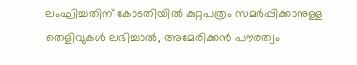ലംഘിച്ചതിന് കോടതിയിൽ കുറ്റപത്രം സമർപ്പിക്കാനുള്ള തെളിവുകൾ ലഭിച്ചാൽ, അമേരിക്കൻ പൗരത്വം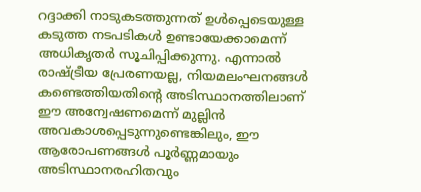റദ്ദാക്കി നാടുകടത്തുന്നത് ഉൾപ്പെടെയുള്ള കടുത്ത നടപടികൾ ഉണ്ടായേക്കാമെന്ന് അധികൃതർ സൂചിപ്പിക്കുന്നു. എന്നാൽ രാഷ്ട്രീയ പ്രേരണയല്ല, നിയമലംഘനങ്ങൾ കണ്ടെത്തിയതിന്റെ അടിസ്ഥാനത്തിലാണ് ഈ അന്വേഷണമെന്ന് മുല്ലിൻ അവകാശപ്പെടുന്നുണ്ടെങ്കിലും, ഈ ആരോപണങ്ങൾ പൂർണ്ണമായും അടിസ്ഥാനരഹിതവും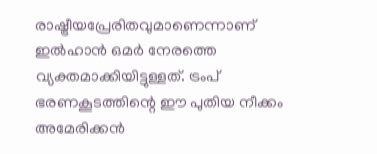രാഷ്ട്രീയപ്രേരിതവുമാണെന്നാണ് ഇൽഹാൻ ഒമർ നേരത്തെ വ്യക്തമാക്കിയിട്ടുള്ളത്. ട്രംപ് ഭരണകൂടത്തിന്റെ ഈ പുതിയ നീക്കം അമേരിക്കൻ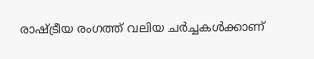രാഷ്ട്രീയ രംഗത്ത് വലിയ ചർച്ചകൾക്കാണ്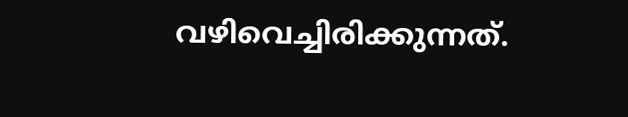വഴിവെച്ചിരിക്കുന്നത്.